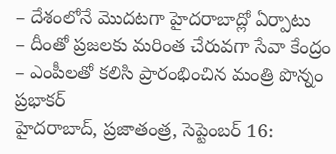– దేశంలోనే మొదటగా హైదరాబాద్లో ఏర్పాటు
– దీంతో ప్రజలకు మరింత చేరువగా సేవా కేంద్రం
– ఎంపీలతో కలిసి ప్రారంభించిన మంత్రి పొన్నం ప్రభాకర్
హైదరాబాద్, ప్రజాతంత్ర, సెప్టెంబర్ 16: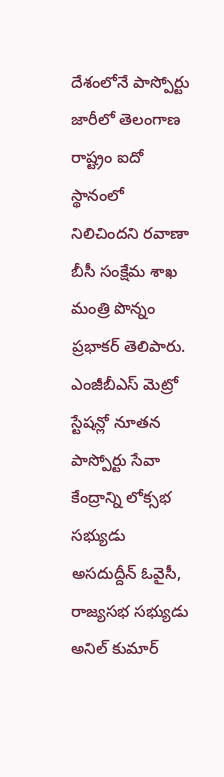దేశంలోనే పాస్పోర్టు జారీలో తెలంగాణ రాష్ట్రం ఐదో స్థానంలో నిలిచిందని రవాణా బీసీ సంక్షేమ శాఖ మంత్రి పొన్నం ప్రభాకర్ తెలిపారు. ఎంజీబీఎస్ మెట్రో స్టేషన్లో నూతన పాస్పోర్టు సేవా కేంద్రాన్ని లోక్సభ సభ్యుడు అసదుద్దీన్ ఓవైసీ, రాజ్యసభ సభ్యుడు అనిల్ కుమార్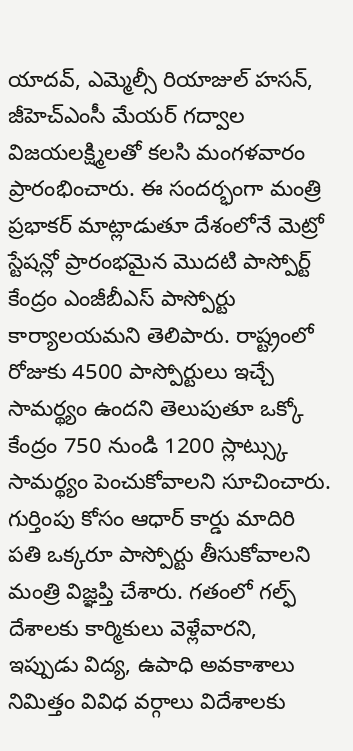యాదవ్, ఎమ్మెల్సీ రియాజుల్ హసన్, జీహెచ్ఎంసీ మేయర్ గద్వాల విజయలక్ష్మిలతో కలసి మంగళవారం ప్రారంభించారు. ఈ సందర్భంగా మంత్రి ప్రభాకర్ మాట్లాడుతూ దేశంలోనే మెట్రో స్టేషన్లో ప్రారంభమైన మొదటి పాస్పోర్ట్ కేంద్రం ఎంజీబీఎస్ పాస్పోర్టు కార్యాలయమని తెలిపారు. రాష్ట్రంలో రోజుకు 4500 పాస్పోర్టులు ఇచ్చే సామర్థ్యం ఉందని తెలుపుతూ ఒక్కో కేంద్రం 750 నుండి 1200 స్లాట్స్కు సామర్థ్యం పెంచుకోవాలని సూచించారు. గుర్తింపు కోసం ఆధార్ కార్డు మాదిరి పతి ఒక్కరూ పాస్పోర్టు తీసుకోవాలని మంత్రి విజ్ఞప్తి చేశారు. గతంలో గల్ఫ్ దేశాలకు కార్మికులు వెళ్లేవారని, ఇప్పుడు విద్య, ఉపాధి అవకాశాలు నిమిత్తం వివిధ వర్గాలు విదేశాలకు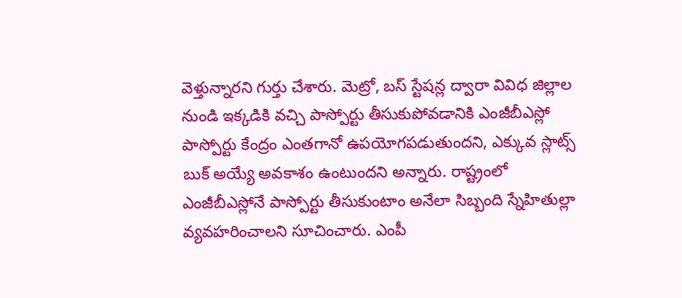వెళ్తున్నారని గుర్తు చేశారు. మెట్రో, బస్ స్టేషన్ల ద్వారా వివిధ జిల్లాల నుండి ఇక్కడికి వచ్చి పాస్పోర్టు తీసుకుపోవడానికి ఎంజీబీఎస్లో పాస్పోర్టు కేంద్రం ఎంతగానో ఉపయోగపడుతుందని, ఎక్కువ స్లాట్స్ బుక్ అయ్యే అవకాశం ఉంటుందని అన్నారు. రాష్ట్రంలో ఎంజీబీఎస్లోనే పాస్పోర్టు తీసుకుంటాం అనేలా సిబ్బంది స్నేహితుల్లా వ్యవహరించాలని సూచించారు. ఎంపీ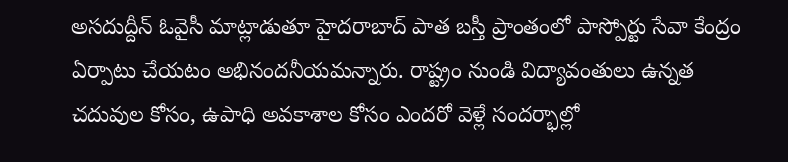అసదుద్దీన్ ఓవైసీ మాట్లాడుతూ హైదరాబాద్ పాత బస్తీ ప్రాంతంలో పాస్పోర్టు సేవా కేంద్రం ఏర్పాటు చేయటం అభినందనీయమన్నారు. రాష్ట్రం నుండి విద్యావంతులు ఉన్నత చదువుల కోసం, ఉపాధి అవకాశాల కోసం ఎందరో వెళ్లే సందర్భాల్లో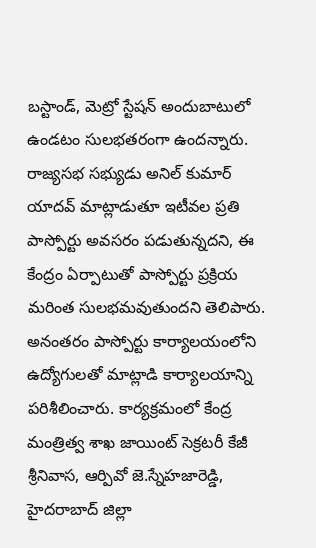బస్టాండ్, మెట్రో స్టేషన్ అందుబాటులో ఉండటం సులభతరంగా ఉందన్నారు. రాజ్యసభ సభ్యుడు అనిల్ కుమార్ యాదవ్ మాట్లాడుతూ ఇటీవల ప్రతి పాస్పోర్టు అవసరం పడుతున్నదని, ఈ కేంద్రం ఏర్పాటుతో పాస్పోర్టు ప్రక్రియ మరింత సులభమవుతుందని తెలిపారు. అనంతరం పాస్పోర్టు కార్యాలయంలోని ఉద్యోగులతో మాట్లాడి కార్యాలయాన్ని పరిశీలించారు. కార్యక్రమంలో కేంద్ర మంత్రిత్వ శాఖ జాయింట్ సెక్రటరీ కేజీ శ్రీనివాస, ఆర్పివో జె.స్నేహజారెడ్డి, హైదరాబాద్ జిల్లా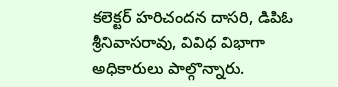కలెక్టర్ హరిచందన దాసరి, డిపిఓ శ్రీనివాసరావు, వివిధ విభాగా అధికారులు పాల్గొన్నారు.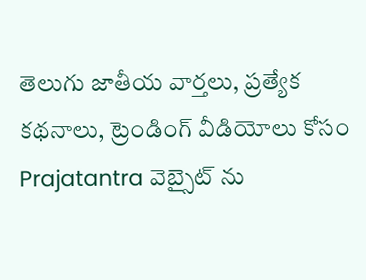తెలుగు జాతీయ వార్తలు, ప్రత్యేక కథనాలు, ట్రెండింగ్ వీడియోలు కోసం Prajatantra వెబ్సైట్ ను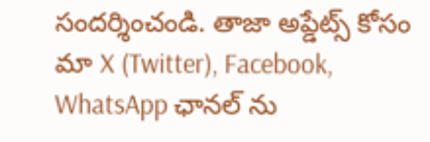సందర్శించండి. తాజా అప్డేట్స్ కోసం మా X (Twitter), Facebook, WhatsApp ఛానల్ ను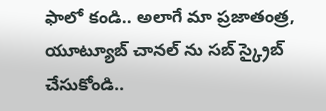ఫాలో కండి.. అలాగే మా ప్రజాతంత్ర, యూట్యూబ్ చానల్ ను సబ్ స్క్రైబ్ చేసుకోండి..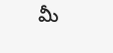మీ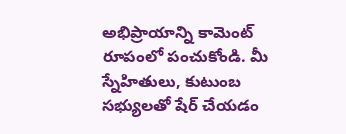అభిప్రాయాన్ని కామెంట్ రూపంలో పంచుకోండి. మీ స్నేహితులు, కుటుంబ సభ్యులతో షేర్ చేయడం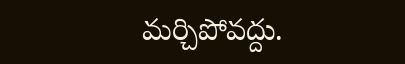మర్చిపోవద్దు.